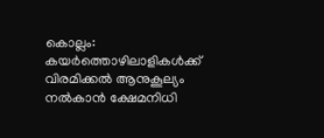കൊല്ലം: കയർത്തൊഴിലാളികൾക്ക് വിരമിക്കൽ ആനുകൂല്യം നൽകാൻ ക്ഷേമനിധി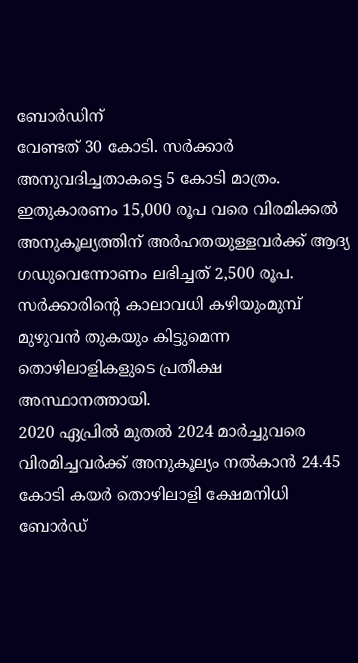ബോർഡിന്
വേണ്ടത് 30 കോടി. സർക്കാർ അനുവദിച്ചതാകട്ടെ 5 കോടി മാത്രം. ഇതുകാരണം 15,000 രൂപ വരെ വിരമിക്കൽ അനുകൂല്യത്തിന് അർഹതയുള്ളവർക്ക് ആദ്യ ഗഡുവെന്നോണം ലഭിച്ചത് 2,500 രൂപ. സർക്കാരിന്റെ കാലാവധി കഴിയുംമുമ്പ് മുഴുവൻ തുകയും കിട്ടുമെന്ന തൊഴിലാളികളുടെ പ്രതീക്ഷ അസ്ഥാനത്തായി.
2020 ഏപ്രിൽ മുതൽ 2024 മാർച്ചുവരെ വിരമിച്ചവർക്ക് അനുകൂല്യം നൽകാൻ 24.45 കോടി കയർ തൊഴിലാളി ക്ഷേമനിധി ബോർഡ്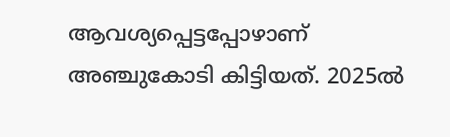ആവശ്യപ്പെട്ടപ്പോഴാണ് അഞ്ചുകോടി കിട്ടിയത്. 2025ൽ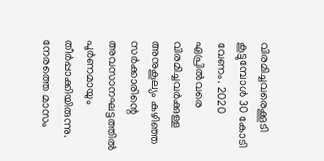വിരമിച്ചവരെക്കൂടി കൂട്ടുമ്പോൾ 30 കോടി വേണം. 2020 ഏപ്രിൽവരെ വിരമിച്ചവർക്കുള്ള അനുകൂല്യം കഴിഞ്ഞ സർക്കാരിന്റെ അവസാനഘട്ടത്തിൽ പൂർണമായും തീർപ്പാക്കിയിരുന്നു.
നേരത്തെ മാസം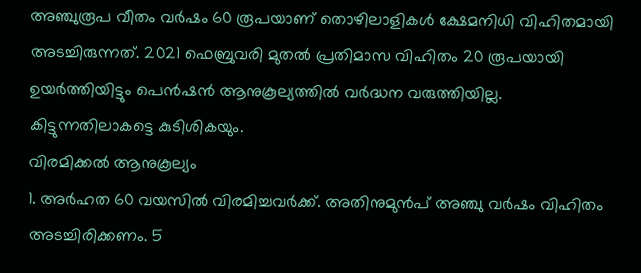അഞ്ചുരൂപ വീതം വർഷം 60 രൂപയാണ് തൊഴിലാളികൾ ക്ഷേമനിധി വിഹിതമായി അടച്ചിരുന്നത്. 2021 ഫെബ്രുവരി മുതൽ പ്രതിമാസ വിഹിതം 20 രൂപയായി ഉയർത്തിയിട്ടും പെൻഷൻ ആനുകൂല്യത്തിൽ വർദ്ധന വരുത്തിയില്ല. കിട്ടുന്നതിലാകട്ടെ കുടിശികയും.
വിരമിക്കൽ ആനുകൂല്യം
1. അർഹത 60 വയസിൽ വിരമിച്ചവർക്ക്. അതിനുമുൻപ് അഞ്ചു വർഷം വിഹിതം അടച്ചിരിക്കണം. 5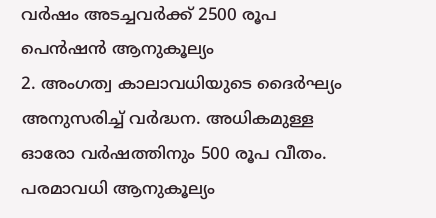വർഷം അടച്ചവർക്ക് 2500 രൂപ പെൻഷൻ ആനുകൂല്യം
2. അംഗത്വ കാലാവധിയുടെ ദൈർഘ്യം അനുസരിച്ച് വർദ്ധന. അധികമുള്ള ഓരോ വർഷത്തിനും 500 രൂപ വീതം. പരമാവധി ആനുകൂല്യം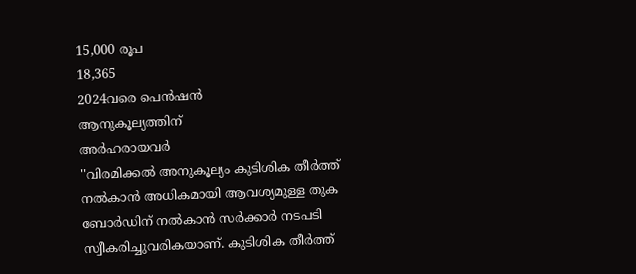15,000 രൂപ
18,365
2024വരെ പെൻഷൻ
ആനുകൂല്യത്തിന്
അർഹരായവർ
''വിരമിക്കൽ അനുകൂല്യം കുടിശിക തീർത്ത് നൽകാൻ അധികമായി ആവശ്യമുള്ള തുക ബോർഡിന് നൽകാൻ സർക്കാർ നടപടി സ്വീകരിച്ചുവരികയാണ്. കുടിശിക തീർത്ത്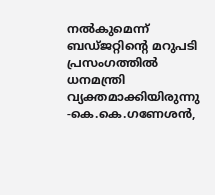നൽകുമെന്ന് ബഡ്ജറ്റിന്റെ മറുപടി പ്രസംഗത്തിൽ ധനമന്ത്രി വ്യക്തമാക്കിയിരുന്നു
-കെ.കെ.ഗണേശൻ,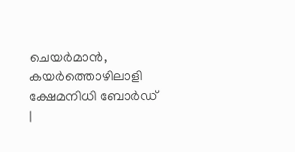ചെയർമാൻ,
കയർത്തൊഴിലാളി ക്ഷേമനിധി ബോർഡ്
|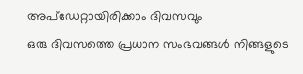അപ്ഡേറ്റായിരിക്കാം ദിവസവും
ഒരു ദിവസത്തെ പ്രധാന സംഭവങ്ങൾ നിങ്ങളുടെ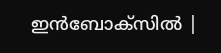ഇൻബോക്സിൽ |